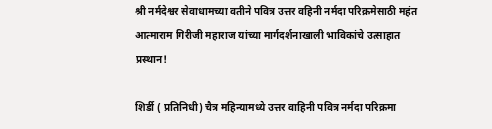श्री नर्मदेश्वर सेवाधामच्या वतीने पवित्र उत्तर वहिनी नर्मदा परिक्रमेसाठी महंत आत्माराम गिरीजी महाराज यांच्या मार्गदर्शनाखाली भाविकांचे उत्साहात प्रस्थान!

शिर्डी ( प्रतिनिधी) चैत्र महिन्यामध्ये उत्तर वाहिनी पवित्र नर्मदा परिक्रमा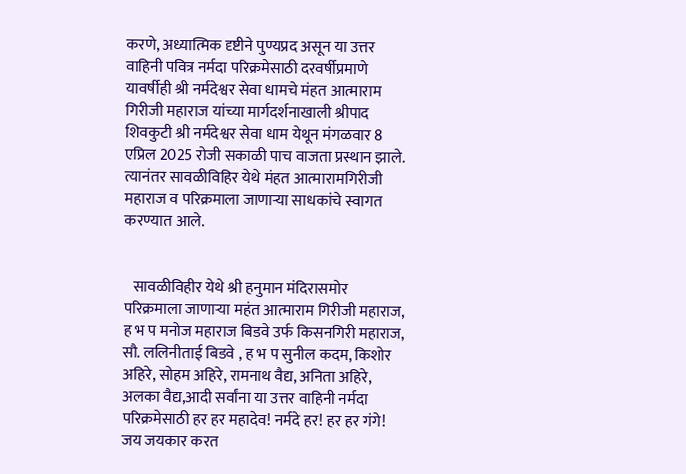करणे, अध्यात्मिक दृष्टीने पुण्यप्रद असून या उत्तर वाहिनी पवित्र नर्मदा परिक्रमेसाठी दरवर्षीप्रमाणे यावर्षीही श्री नर्मदेश्वर सेवा धामचे मंहत आत्माराम गिरीजी महाराज यांच्या मार्गदर्शनाखाली श्रीपाद शिवकुटी श्री नर्मदेश्वर सेवा धाम येथून मंगळवार 8 एप्रिल 2025 रोजी सकाळी पाच वाजता प्रस्थान झाले. त्यानंतर सावळीविहिर येथे मंहत आत्मारामगिरीजी महाराज व परिक्रमाला जाणाऱ्या साधकांचे स्वागत करण्यात आले.


   सावळीविहीर येथे श्री हनुमान मंदिरासमोर परिक्रमाला जाणाऱ्या महंत आत्माराम गिरीजी महाराज, ह भ प मनोज महाराज बिडवे उर्फ किसनगिरी महाराज, सौ. ललिनीताई बिडवे , ह भ प सुनील कदम, किशोर अहिरे, सोहम अहिरे, रामनाथ वैद्य, अनिता अहिरे, अलका वैद्य,आदी सर्वांना या उत्तर वाहिनी नर्मदा परिक्रमेसाठी हर हर महादेव! नर्मदे हर! हर हर गंगे! जय जयकार करत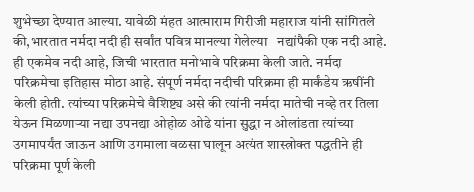शुभेच्छा देण्यात आल्या. यावेळी मंहत आत्माराम गिरीजी महाराज यांनी सांगितले की,भारतात नर्मदा नदी ही सर्वांत पवित्र मानल्या गेलेल्या   नद्यांपैकी एक नदी आहे. ही एकमेव नदी आहे, जिची भारतात मनोभावे परिक्रमा केली जाते. नर्मदा परिक्रमेचा इतिहास मोठा आहे. संपूर्ण नर्मदा नदीची परिक्रमा ही मार्कंडेय ऋषींनी केली होती. त्यांच्या परिक्रमेचे वैशिष्ट्य असे की त्यांनी नर्मदा मातेची नव्हे तर तिला येऊन मिळणाऱ्या नद्या उपनद्या ओहोळ ओढे यांना सुद्धा न ओलांडता त्यांच्या उगमापर्यंत जाऊन आणि उगमाला वळसा घालून अत्यंत शास्त्रोक्त पद्धतीने ही परिक्रमा पूर्ण केली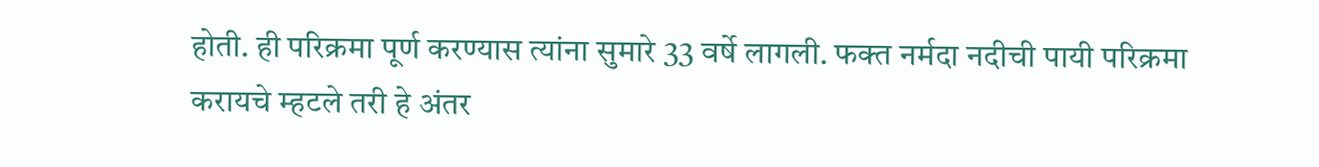होती. ही परिक्रमा पूर्ण करण्यास त्यांना सुमारे 33 वर्षे लागली. फक्त नर्मदा नदीची पायी परिक्रमा करायचे म्हटले तरी हे अंतर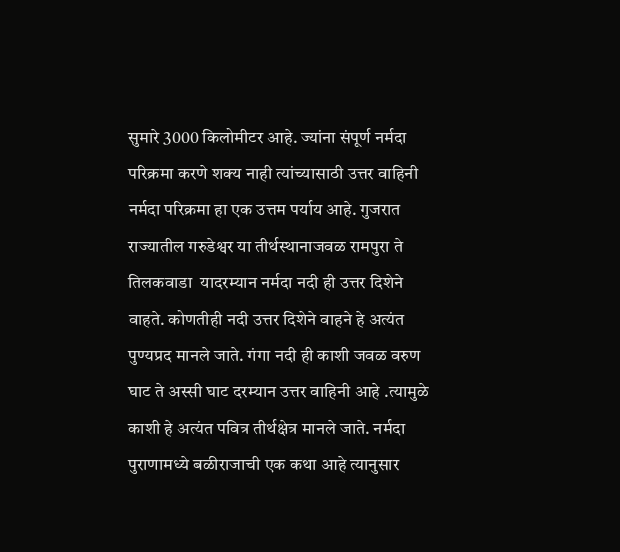सुमारे 3000 किलोमीटर आहे. ज्यांना संपूर्ण नर्मदा परिक्रमा करणे शक्य नाही त्यांच्यासाठी उत्तर वाहिनी नर्मदा परिक्रमा हा एक उत्तम पर्याय आहे. गुजरात राज्यातील गरुडेश्वर या तीर्थस्थानाजवळ रामपुरा ते तिलकवाडा  यादरम्यान नर्मदा नदी ही उत्तर दिशेने वाहते. कोणतीही नदी उत्तर दिशेने वाहने हे अत्यंत पुण्यप्रद मानले जाते. गंगा नदी ही काशी जवळ वरुण घाट ते अस्सी घाट दरम्यान उत्तर वाहिनी आहे .त्यामुळे काशी हे अत्यंत पवित्र तीर्थक्षेत्र मानले जाते. नर्मदा पुराणामध्ये बळीराजाची एक कथा आहे त्यानुसार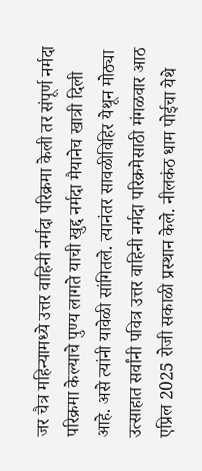जर चैत्र महिन्यामध्ये उत्तर वाहिनी नर्मदा परिक्रमा केली तर संपूर्ण नर्मदा परिक्रमा केल्याचे पुण्य लागते याची खुद्द नर्मदा मैयानेच खात्री दिली आहे. असे त्यांनी यावेळी सांगितले. त्यानंतर सावळीविहिर येथून मोठ्या उत्साहात सर्वांनी पवित्र उत्तर वाहिनी नर्मदा परिक्रमेसाठी मंगळवार आठ एप्रिल 2025 रोजी सकाळी प्रस्थान केले. नीलकंठ धाम पोईचा येथे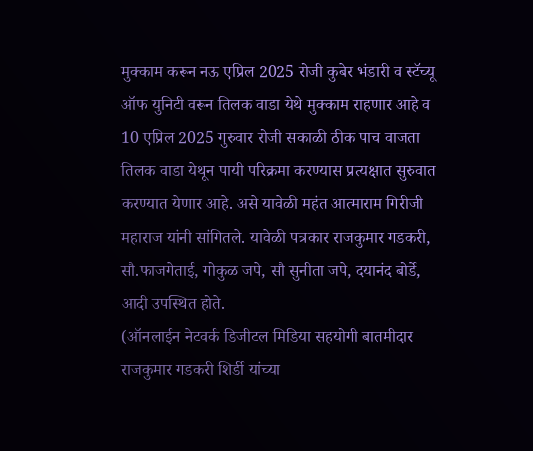मुक्काम करून नऊ एप्रिल 2025 रोजी कुबेर भंडारी व स्टॅच्यू ऑफ युनिटी वरून तिलक वाडा येथे मुक्काम राहणार आहे व 10 एप्रिल 2025 गुरुवार रोजी सकाळी ठीक पाच वाजता तिलक वाडा येथून पायी परिक्रमा करण्यास प्रत्यक्षात सुरुवात करण्यात येणार आहे. असे यावेळी महंत आत्माराम गिरीजी महाराज यांनी सांगितले. यावेळी पत्रकार राजकुमार गडकरी, सौ.फाजगे‌ताई, गोकुळ जपे, सौ सुनीता जपे, दयानंद बोर्डे, आदी उपस्थित होते.
(ऑनलाईन नेटवर्क डिजीटल मिडिया सहयोगी बातमीदार राजकुमार गडकरी शिर्डी यांच्या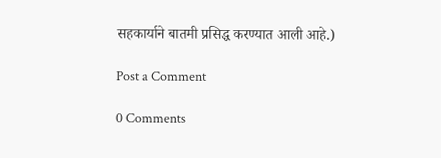सहकार्याने बातमी प्रसिद्ध करण्यात आली आहे.)

Post a Comment

0 Comments